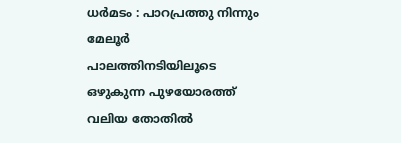ധർമടം : പാറപ്രത്തു നിന്നും മേലൂർ പാലത്തിനടിയിലൂടെ ഒഴുകുന്ന പുഴയോരത്ത് വലിയ തോതിൽ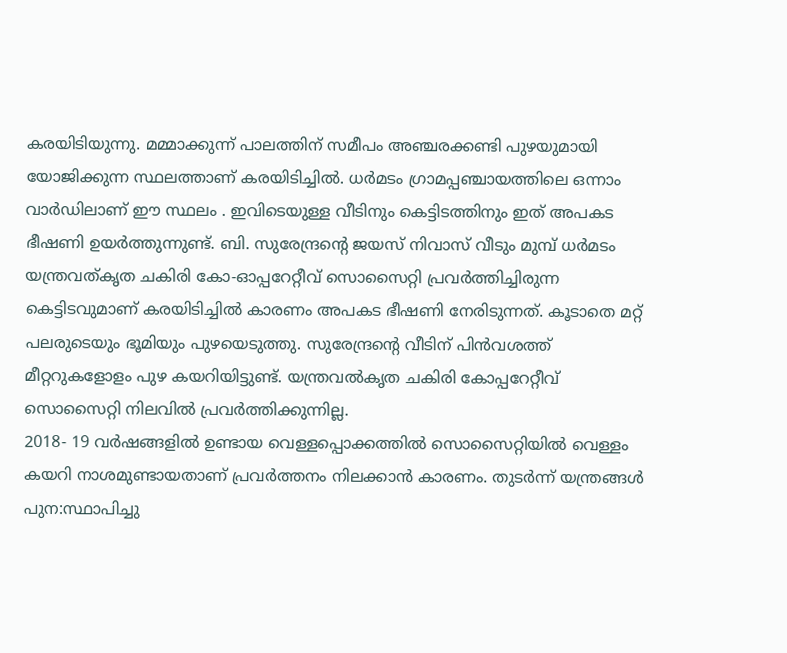കരയിടിയുന്നു. മമ്മാക്കുന്ന് പാലത്തിന് സമീപം അഞ്ചരക്കണ്ടി പുഴയുമായി യോജിക്കുന്ന സ്ഥലത്താണ് കരയിടിച്ചിൽ. ധർമടം ഗ്രാമപ്പഞ്ചായത്തിലെ ഒന്നാം വാർഡിലാണ് ഈ സ്ഥലം . ഇവിടെയുള്ള വീടിനും കെട്ടിടത്തിനും ഇത് അപകട ഭീഷണി ഉയർത്തുന്നുണ്ട്. ബി. സുരേന്ദ്രന്റെ ജയസ് നിവാസ് വീടും മുമ്പ് ധർമടം യന്ത്രവത്കൃത ചകിരി കോ-ഓപ്പറേറ്റീവ് സൊസൈറ്റി പ്രവർത്തിച്ചിരുന്ന കെട്ടിടവുമാണ് കരയിടിച്ചിൽ കാരണം അപകട ഭീഷണി നേരിടുന്നത്. കൂടാതെ മറ്റ് പലരുടെയും ഭൂമിയും പുഴയെടുത്തു. സുരേന്ദ്രന്റെ വീടിന് പിൻവശത്ത് മീറ്ററുകളോളം പുഴ കയറിയിട്ടുണ്ട്. യന്ത്രവൽകൃത ചകിരി കോപ്പറേറ്റീവ് സൊസൈറ്റി നിലവിൽ പ്രവർത്തിക്കുന്നില്ല.
2018- 19 വർഷങ്ങളിൽ ഉണ്ടായ വെള്ളപ്പൊക്കത്തിൽ സൊസൈറ്റിയിൽ വെള്ളം കയറി നാശമുണ്ടായതാണ് പ്രവർത്തനം നിലക്കാൻ കാരണം. തുടർന്ന് യന്ത്രങ്ങൾ പുന:സ്ഥാപിച്ചു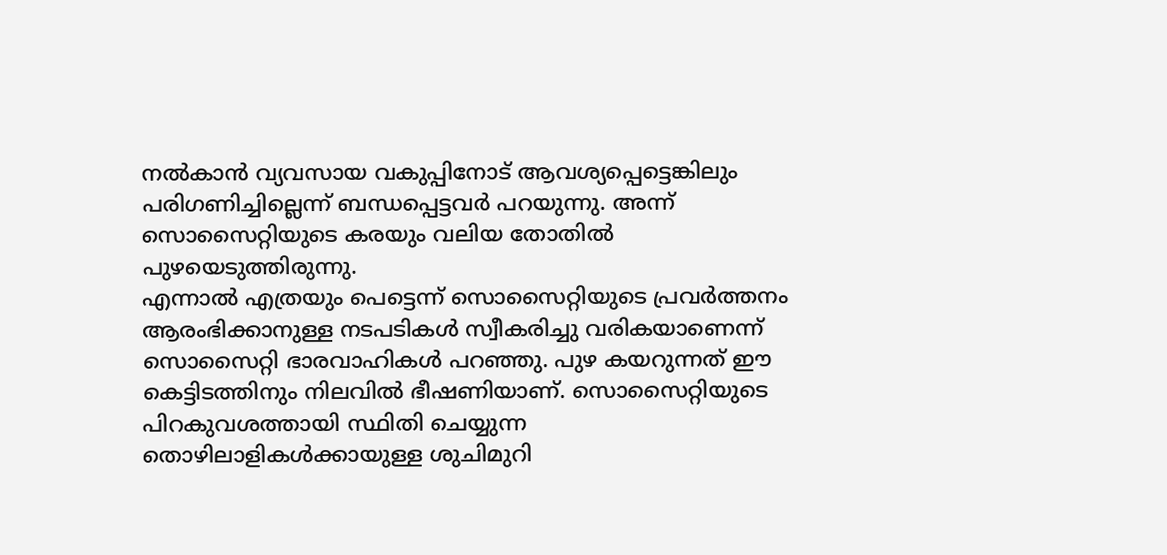നൽകാൻ വ്യവസായ വകുപ്പിനോട് ആവശ്യപ്പെട്ടെങ്കിലും പരിഗണിച്ചില്ലെന്ന് ബന്ധപ്പെട്ടവർ പറയുന്നു. അന്ന് സൊസൈറ്റിയുടെ കരയും വലിയ തോതിൽ പുഴയെടുത്തിരുന്നു.
എന്നാൽ എത്രയും പെട്ടെന്ന് സൊസൈറ്റിയുടെ പ്രവർത്തനം ആരംഭിക്കാനുള്ള നടപടികൾ സ്വീകരിച്ചു വരികയാണെന്ന് സൊസൈറ്റി ഭാരവാഹികൾ പറഞ്ഞു. പുഴ കയറുന്നത് ഈ കെട്ടിടത്തിനും നിലവിൽ ഭീഷണിയാണ്. സൊസൈറ്റിയുടെ പിറകുവശത്തായി സ്ഥിതി ചെയ്യുന്ന തൊഴിലാളികൾക്കായുള്ള ശുചിമുറി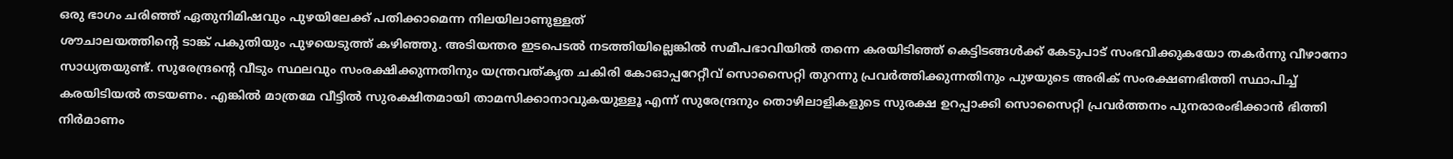ഒരു ഭാഗം ചരിഞ്ഞ് ഏതുനിമിഷവും പുഴയിലേക്ക് പതിക്കാമെന്ന നിലയിലാണുള്ളത്
ശൗചാലയത്തിന്റെ ടാങ്ക് പകുതിയും പുഴയെടുത്ത് കഴിഞ്ഞു. അടിയന്തര ഇടപെടൽ നടത്തിയില്ലെങ്കിൽ സമീപഭാവിയിൽ തന്നെ കരയിടിഞ്ഞ് കെട്ടിടങ്ങൾക്ക് കേടുപാട് സംഭവിക്കുകയോ തകർന്നു വീഴാനോ സാധ്യതയുണ്ട്. സുരേന്ദ്രന്റെ വീടും സ്ഥലവും സംരക്ഷിക്കുന്നതിനും യന്ത്രവത്കൃത ചകിരി കോഓപ്പറേറ്റീവ് സൊസൈറ്റി തുറന്നു പ്രവർത്തിക്കുന്നതിനും പുഴയുടെ അരിക് സംരക്ഷണഭിത്തി സ്ഥാപിച്ച് കരയിടിയൽ തടയണം. എങ്കിൽ മാത്രമേ വീട്ടിൽ സുരക്ഷിതമായി താമസിക്കാനാവുകയുള്ളൂ എന്ന് സുരേന്ദ്രനും തൊഴിലാളികളുടെ സുരക്ഷ ഉറപ്പാക്കി സൊസൈറ്റി പ്രവർത്തനം പുനരാരംഭിക്കാൻ ഭിത്തി നിർമാണം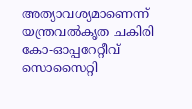അത്യാവശ്യമാണെന്ന് യന്ത്രവൽകൃത ചകിരി കോ-ഓപ്പറേറ്റീവ് സൊസൈറ്റി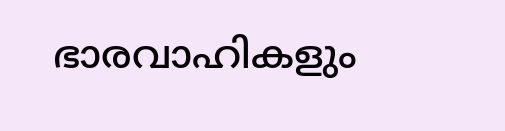ഭാരവാഹികളും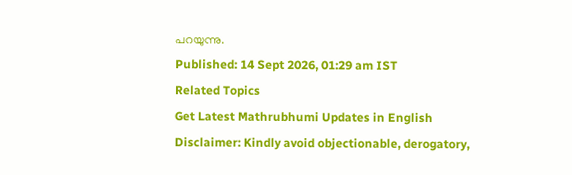പറയുന്നു.
Published: 14 Sept 2026, 01:29 am IST
Related Topics
Get Latest Mathrubhumi Updates in English
Disclaimer: Kindly avoid objectionable, derogatory,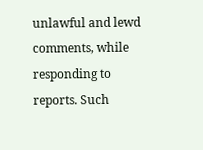unlawful and lewd comments, while responding to reports. Such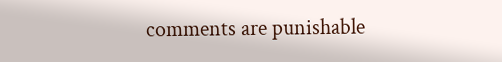comments are punishable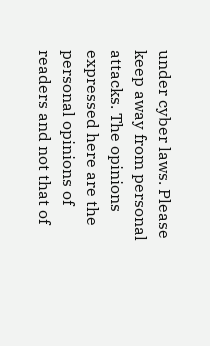under cyber laws. Please keep away from personal attacks. The opinions expressed here are the personal opinions of readers and not that of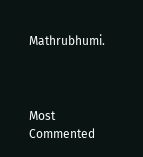Mathrubhumi.



Most Commented